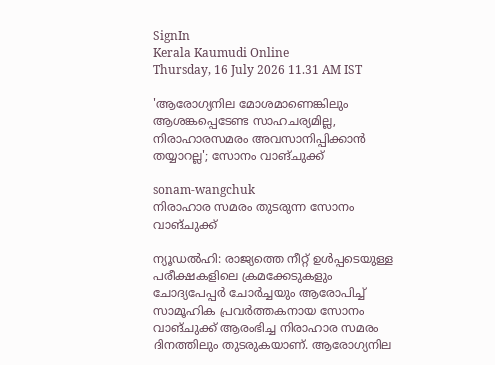SignIn
Kerala Kaumudi Online
Thursday, 16 July 2026 11.31 AM IST

'ആരോഗ്യനില മോശമാണെങ്കിലും ആശങ്കപ്പെടേണ്ട സാഹചര്യമില്ല, നിരാഹാരസമരം അവസാനിപ്പിക്കാൻ തയ്യാറല്ല'; സോനം വാങ്‌ചുക്ക്

sonam-wangchuk
നിരാഹാര സമരം തുടരുന്ന സോനം വാങ്‌ചുക്ക്

ന്യൂഡൽഹി: രാജ്യത്തെ നീറ്റ് ഉൾപ്പടെയുള്ള പരീക്ഷകളിലെ ക്രമക്കേടുകളും ചോദ്യപേപ്പർ ചോർച്ചയും ആരോപിച്ച് സാമൂഹിക പ്രവർത്തകനായ സോനം വാങ്‌ചുക്ക് ആരംഭിച്ച നിരാഹാര സമരം ദിനത്തിലും തുടരുകയാണ്. ആരോഗ്യനില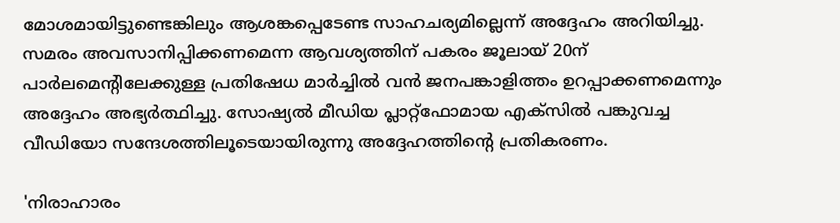മോശമായിട്ടുണ്ടെങ്കിലും ആശങ്കപ്പെടേണ്ട സാഹചര്യമില്ലെന്ന് അദ്ദേഹം അറിയിച്ചു. സമരം അവസാനിപ്പിക്കണമെന്ന ആവശ്യത്തിന് പകരം ജൂലായ് 20ന് പാർലമെന്റിലേക്കുള്ള പ്രതിഷേധ മാർച്ചിൽ വൻ ജനപങ്കാളിത്തം ഉറപ്പാക്കണമെന്നും അദ്ദേഹം അഭ്യർത്ഥിച്ചു. സോഷ്യൽ മീഡിയ പ്ലാറ്റ്‌ഫോമായ എക്‌സിൽ പങ്കുവച്ച വീഡിയോ സന്ദേശത്തിലൂടെയായിരുന്നു അദ്ദേഹത്തിന്റെ പ്രതികരണം.

'നിരാഹാരം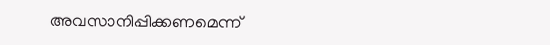അവസാനിപ്പിക്കണമെന്ന്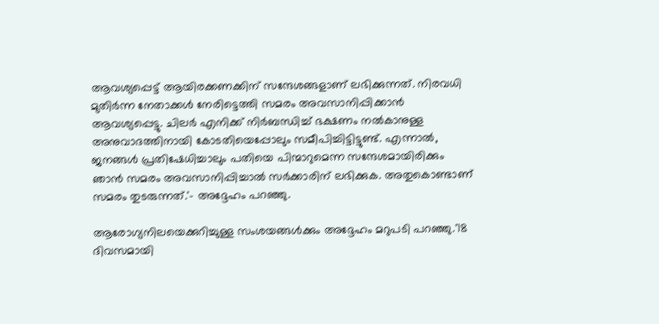ആവശ്യപ്പെട്ട് ആയിരക്കണക്കിന് സന്ദേശങ്ങളാണ് ലഭിക്കുന്നത്. നിരവധി മുതിർന്ന നേതാക്കൾ നേരിട്ടെത്തി സമരം അവസാനിപ്പിക്കാൻ ആവശ്യപ്പെട്ടു. ചിലർ എനിക്ക് നിർബന്ധിച്ച് ഭക്ഷണം നൽകാനുള്ള അനുവാദത്തിനായി കോടതിയെപ്പോലും സമീപിച്ചിട്ടിട്ടുണ്ട്. എന്നാൽ, ജനങ്ങൾ പ്രതിഷേധിച്ചാലും പതിയെ പിന്മാറുമെന്ന സന്ദേശമായിരിക്കും ഞാൻ സമരം അവസാനിപ്പിച്ചാൽ സർക്കാരിന് ലഭിക്കുക. അതുകൊണ്ടാണ് സമരം തുടരുന്നത്.'- അദ്ദേഹം പറഞ്ഞു.

ആരോഗ്യനിലയെക്കുറിച്ചുള്ള സംശയങ്ങൾക്കും അദ്ദേഹം മറുപടി പറഞ്ഞു.'18 ദിവസമായി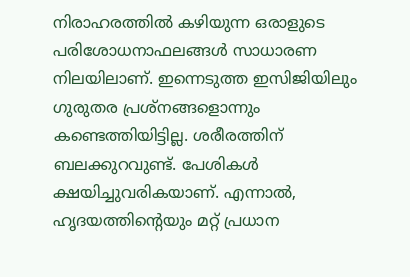നിരാഹരത്തിൽ കഴിയുന്ന ഒരാളുടെ പരിശോധനാഫലങ്ങൾ സാധാരണ നിലയിലാണ്. ഇന്നെടുത്ത ഇസിജിയിലും ഗുരുതര പ്രശ്‌നങ്ങളൊന്നും കണ്ടെത്തിയിട്ടില്ല. ശരീരത്തിന് ബലക്കുറവുണ്ട്. പേശികൾ ക്ഷയിച്ചുവരികയാണ്. എന്നാൽ, ഹൃദയത്തിന്റെയും മറ്റ് പ്രധാന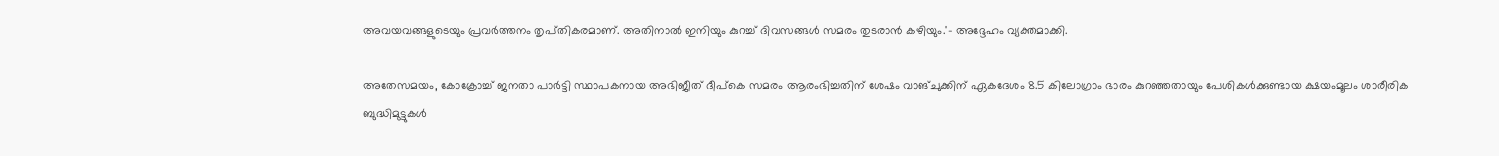അവയവങ്ങളുടെയും പ്രവർത്തനം തൃപ്‌തികരമാണ്. അതിനാൽ ഇനിയും കുറച്ച് ദിവസങ്ങൾ സമരം തുടരാൻ കഴിയും.'- അദ്ദേഹം വ്യക്തമാക്കി.

അതേസമയം, കോക്രോച്ച് ജനതാ പാർട്ടി സ്ഥാപകനായ അഭിജീത് ദീപ്‌കെ സമരം ആരംഭിച്ചതിന് ശേഷം വാങ്‌ചുക്കിന് ഏകദേശം 8.5 കിലോഗ്രാം ഭാരം കുറഞ്ഞതായും പേശികൾക്കുണ്ടായ ക്ഷയംമൂലം ശാരീരിക ബുദ്ധിമുട്ടുകൾ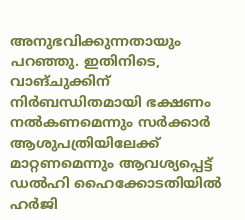അനുഭവിക്കുന്നതായും പറഞ്ഞു. ഇതിനിടെ, വാങ്‌ചുക്കിന് നിർബന്ധിതമായി ഭക്ഷണം നൽകണമെന്നും സർക്കാർ ആശുപത്രിയിലേക്ക് മാറ്റണമെന്നും ആവശ്യപ്പെട്ട് ഡൽഹി ഹൈക്കോടതിയിൽ ഹർജി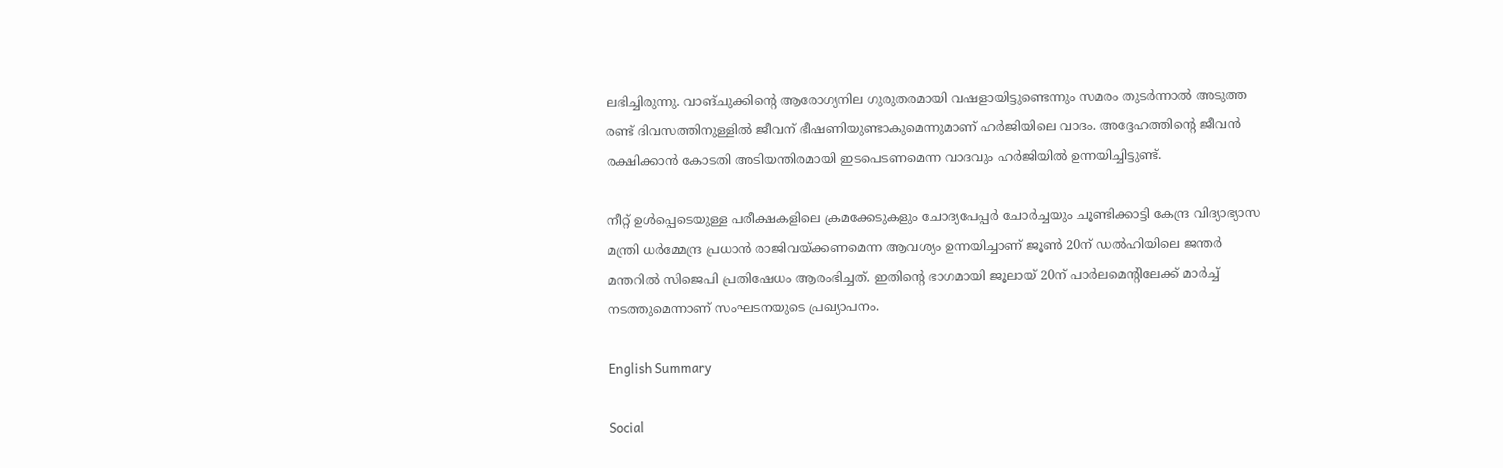ലഭിച്ചിരുന്നു. വാങ്‌ചുക്കിന്റെ ആരോഗ്യനില ഗുരുതരമായി വഷളായിട്ടുണ്ടെന്നും സമരം തുടർന്നാൽ അടുത്ത രണ്ട് ദിവസത്തിനുള്ളിൽ ജീവന് ഭീഷണിയുണ്ടാകുമെന്നുമാണ് ഹർജിയിലെ വാദം. അദ്ദേഹത്തിന്റെ ജീവൻ രക്ഷിക്കാൻ കോടതി അടിയന്തിരമായി ഇടപെടണമെന്ന വാദവും ഹർജിയിൽ ഉന്നയിച്ചിട്ടുണ്ട്.

നീറ്റ് ഉൾപ്പെടെയുള്ള പരീക്ഷകളിലെ ക്രമക്കേടുകളും ചോദ്യപേപ്പർ ചോർച്ചയും ചൂണ്ടിക്കാട്ടി കേന്ദ്ര വിദ്യാഭ്യാസ മന്ത്രി ധർമ്മേന്ദ്ര പ്രധാൻ രാജിവയ്‌ക്കണമെന്ന ആവശ്യം ഉന്നയിച്ചാണ് ജൂൺ 20ന് ഡൽഹിയിലെ ജന്തർ മന്തറിൽ സിജെപി പ്രതിഷേധം ആരംഭിച്ചത്. ഇതിന്റെ ഭാഗമായി ജൂലായ് 20ന് പാർലമെന്റിലേക്ക് മാർച്ച് നടത്തുമെന്നാണ് സംഘടനയുടെ പ്രഖ്യാപനം.

English Summary

Social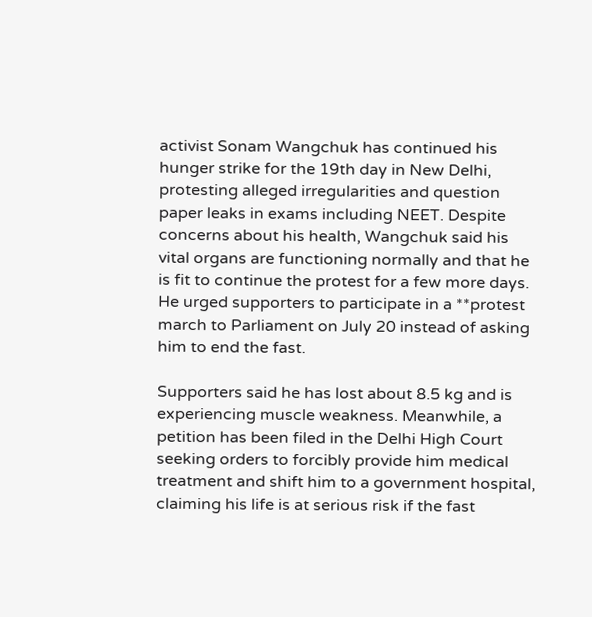activist Sonam Wangchuk has continued his hunger strike for the 19th day in New Delhi, protesting alleged irregularities and question paper leaks in exams including NEET. Despite concerns about his health, Wangchuk said his vital organs are functioning normally and that he is fit to continue the protest for a few more days. He urged supporters to participate in a **protest march to Parliament on July 20 instead of asking him to end the fast.

Supporters said he has lost about 8.5 kg and is experiencing muscle weakness. Meanwhile, a petition has been filed in the Delhi High Court seeking orders to forcibly provide him medical treatment and shift him to a government hospital, claiming his life is at serious risk if the fast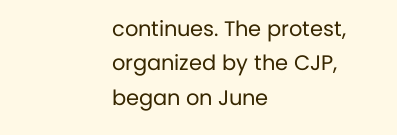continues. The protest, organized by the CJP, began on June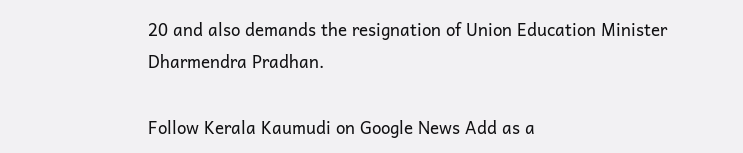20 and also demands the resignation of Union Education Minister Dharmendra Pradhan.

Follow Kerala Kaumudi on Google News Add as a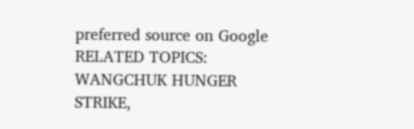preferred source on Google
RELATED TOPICS: WANGCHUK HUNGER STRIKE,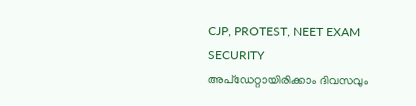CJP, PROTEST, NEET EXAM SECURITY
അപ്ഡേറ്റായിരിക്കാം ദിവസവും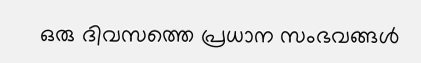ഒരു ദിവസത്തെ പ്രധാന സംഭവങ്ങൾ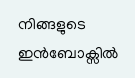നിങ്ങളുടെ ഇൻബോക്സിൽ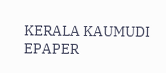KERALA KAUMUDI EPAPER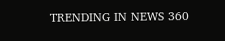TRENDING IN NEWS 360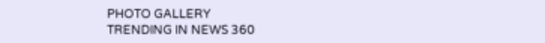PHOTO GALLERY
TRENDING IN NEWS 360